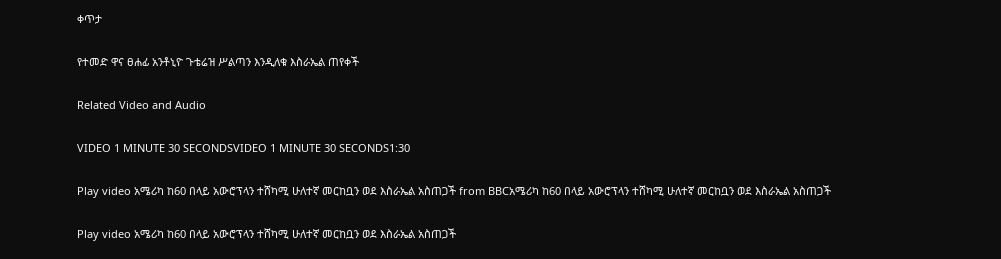ቀጥታ

የተመድ ዋና ፀሐፊ አንቶኒዮ ጉቴሬዝ ሥልጣን እንዲለቁ እስራኤል ጠየቀች

Related Video and Audio

VIDEO 1 MINUTE 30 SECONDSVIDEO 1 MINUTE 30 SECONDS1:30

Play video አሜሪካ ከ60 በላይ አውሮፕላን ተሸካሚ ሁለተኛ መርከቧን ወደ እስራኤል አስጠጋች from BBCአሜሪካ ከ60 በላይ አውሮፕላን ተሸካሚ ሁለተኛ መርከቧን ወደ እስራኤል አስጠጋች

Play video አሜሪካ ከ60 በላይ አውሮፕላን ተሸካሚ ሁለተኛ መርከቧን ወደ እስራኤል አስጠጋች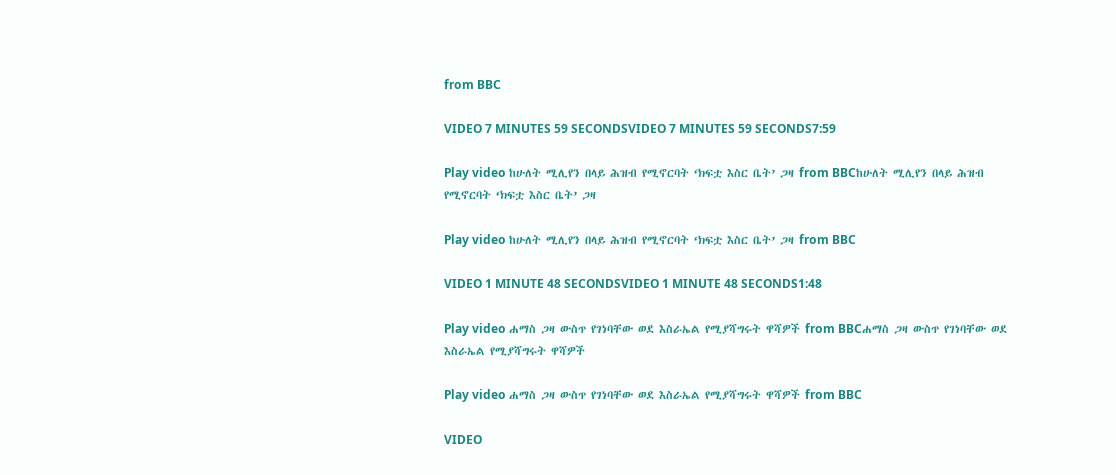from BBC

VIDEO 7 MINUTES 59 SECONDSVIDEO 7 MINUTES 59 SECONDS7:59

Play video ከሁለት ሚሊየን በላይ ሕዝብ የሚኖርባት ‘ክፍቷ እስር ቤት’ ጋዛ from BBCከሁለት ሚሊየን በላይ ሕዝብ የሚኖርባት ‘ክፍቷ እስር ቤት’ ጋዛ

Play video ከሁለት ሚሊየን በላይ ሕዝብ የሚኖርባት ‘ክፍቷ እስር ቤት’ ጋዛ from BBC

VIDEO 1 MINUTE 48 SECONDSVIDEO 1 MINUTE 48 SECONDS1:48

Play video ሐማስ ጋዛ ውስጥ የገነባቸው ወደ እስራኤል የሚያሻግሩት ዋሻዎች from BBCሐማስ ጋዛ ውስጥ የገነባቸው ወደ እስራኤል የሚያሻግሩት ዋሻዎች

Play video ሐማስ ጋዛ ውስጥ የገነባቸው ወደ እስራኤል የሚያሻግሩት ዋሻዎች from BBC

VIDEO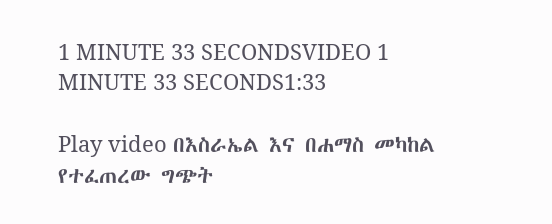1 MINUTE 33 SECONDSVIDEO 1 MINUTE 33 SECONDS1:33

Play video በእስራኤል እና በሐማስ መካከል የተፈጠረው ግጭት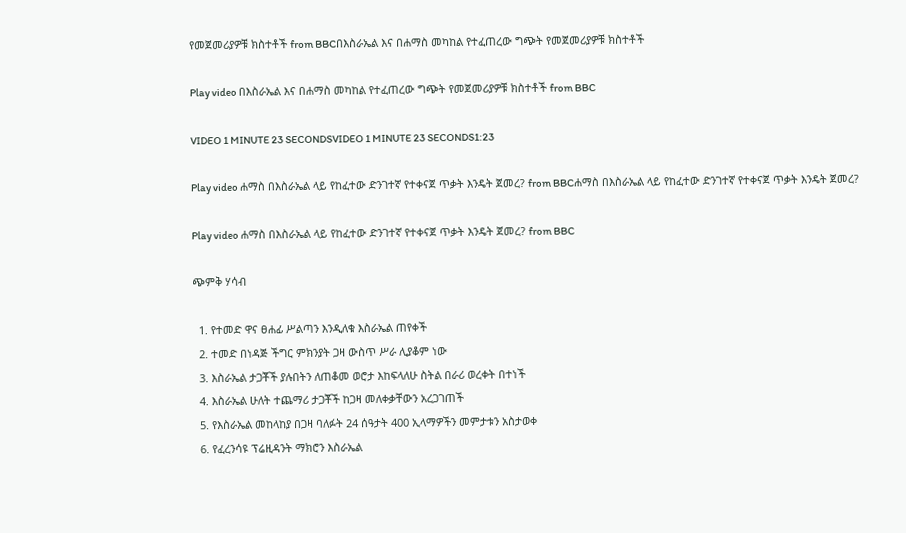የመጀመሪያዎቹ ክስተቶች from BBCበእስራኤል እና በሐማስ መካከል የተፈጠረው ግጭት የመጀመሪያዎቹ ክስተቶች

Play video በእስራኤል እና በሐማስ መካከል የተፈጠረው ግጭት የመጀመሪያዎቹ ክስተቶች from BBC

VIDEO 1 MINUTE 23 SECONDSVIDEO 1 MINUTE 23 SECONDS1:23

Play video ሐማስ በእስራኤል ላይ የከፈተው ድንገተኛ የተቀናጀ ጥቃት እንዴት ጀመረ? from BBCሐማስ በእስራኤል ላይ የከፈተው ድንገተኛ የተቀናጀ ጥቃት እንዴት ጀመረ?

Play video ሐማስ በእስራኤል ላይ የከፈተው ድንገተኛ የተቀናጀ ጥቃት እንዴት ጀመረ? from BBC

ጭምቅ ሃሳብ

  1. የተመድ ዋና ፀሐፊ ሥልጣን እንዲለቁ እስራኤል ጠየቀች
  2. ተመድ በነዳጅ ችግር ምክንያት ጋዛ ውስጥ ሥራ ሊያቆም ነው
  3. እስራኤል ታጋቾች ያሉበትን ለጠቆመ ወሮታ እከፍላለሁ ስትል በራሪ ወረቀት በተነች
  4. እስራኤል ሁለት ተጨማሪ ታጋቾች ከጋዛ መለቀቃቸውን አረጋገጠች
  5. የእስራኤል መከላከያ በጋዛ ባለፉት 24 ሰዓታት 400 ኢላማዎችን መምታቱን አስታወቀ
  6. የፈረንሳዩ ፕሬዚዳንት ማክሮን እስራኤል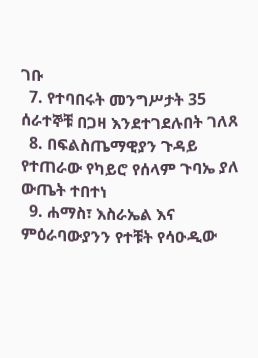ገቡ
  7. የተባበሩት መንግሥታት 35 ሰራተኞቹ በጋዛ እንደተገደሉበት ገለጸ
  8. በፍልስጤማዊያን ጉዳይ የተጠራው የካይሮ የሰላም ጉባኤ ያለ ውጤት ተበተነ
  9. ሐማስ፣ እስራኤል እና ምዕራባውያንን የተቹት የሳዑዲው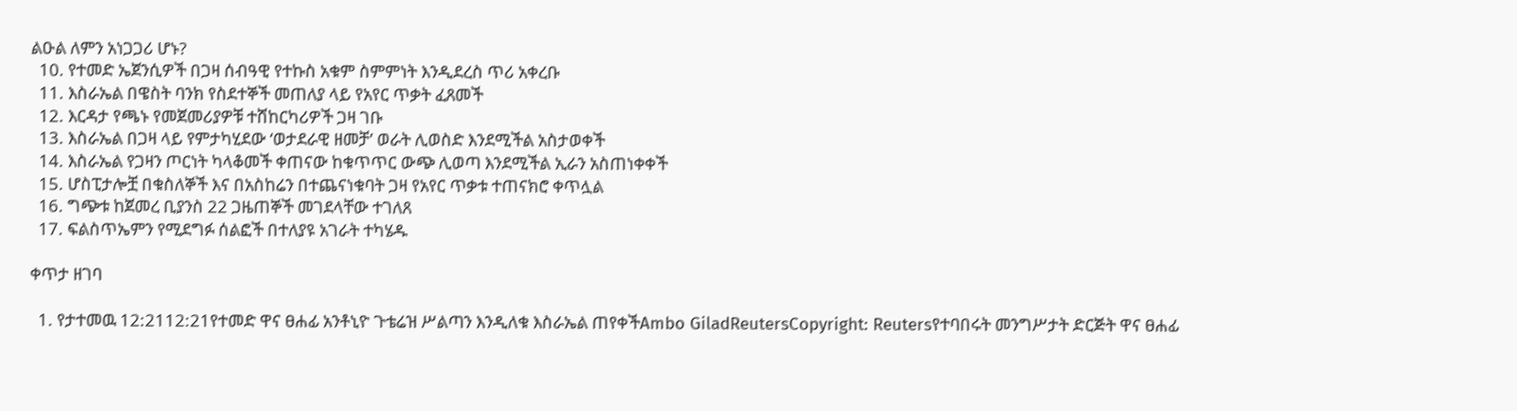ልዑል ለምን አነጋጋሪ ሆኑ?
  10. የተመድ ኤጀንሲዎች በጋዛ ሰብዓዊ የተኩስ አቁም ስምምነት እንዲደረስ ጥሪ አቀረቡ
  11. እስራኤል በዌስት ባንክ የስደተኞች መጠለያ ላይ የአየር ጥቃት ፈጸመች
  12. እርዳታ የጫኑ የመጀመሪያዎቹ ተሸከርካሪዎች ጋዛ ገቡ
  13. እስራኤል በጋዛ ላይ የምታካሂደው ‘ወታደራዊ ዘመቻ’ ወራት ሊወስድ እንደሚችል አስታወቀች
  14. እስራኤል የጋዛን ጦርነት ካላቆመች ቀጠናው ከቁጥጥር ውጭ ሊወጣ እንደሚችል ኢራን አስጠነቀቀች
  15. ሆስፒታሎቿ በቁስለኞች እና በአስከሬን በተጨናነቁባት ጋዛ የአየር ጥቃቱ ተጠናክሮ ቀጥሏል
  16. ግጭቱ ከጀመረ ቢያንስ 22 ጋዜጠኞች መገደላቸው ተገለጸ
  17. ፍልስጥኤምን የሚደግፉ ሰልፎች በተለያዩ አገራት ተካሄዱ

ቀጥታ ዘገባ

  1. የታተመዉ 12:2112:21የተመድ ዋና ፀሐፊ አንቶኒዮ ጉቴሬዝ ሥልጣን እንዲለቁ እስራኤል ጠየቀችAmbo GiladReutersCopyright: Reutersየተባበሩት መንግሥታት ድርጅት ዋና ፀሐፊ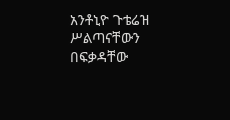አንቶኒዮ ጉቴሬዝ ሥልጣናቸውን በፍቃዳቸው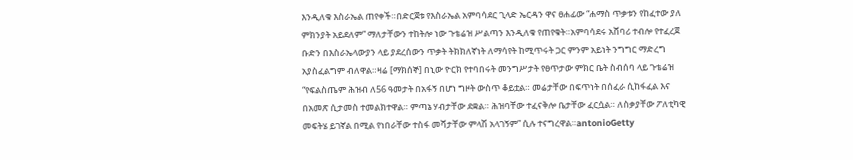እንዲለቁ እስራኤል ጠየቀች።በድርጀቱ የእስራኤል አምባሳደር ጊላድ ኤርዳን ዋና ፀሐፊው “ሐማስ ጥቃቱን የከፈተው ያለ ምክንያት አይደለም” ማለታቸውን ተከትሎ ነው ጉቴሬዝ ሥልጣን እንዲለቁ የጠየቁት።አምባሳደሩ አሸባሪ ተብሎ የተፈረጀ ቡድን በእስራኤላውያን ላይ ያደረሰውን ጥቃት ትክክለኛነት ለማሳየት ከሚጥሩት ጋር ምንም አይነት ንግግር ማድረግ አያስፈልግም ብለዋል።ዛሬ [ማክሰኞ] በኒው ዮርክ የተባበሩት መንግሥታት የፀጥታው ምክር ቤት ስብሰባ ላይ ጉቴሬዝ “የፍልስጤም ሕዝብ ለ56 ዓመታት በአፋኝ በሆነ ግዞት ውስጥ ቆይቷል። መሬታቸው በፍጥነት በሰፈራ ሲከፋፈል እና በአመጽ ሲታመስ ተመልክተዋል። ምጣኔ ሃብታቸው ደቋል። ሕዝባቸው ተፈናቅሎ ቤታቸው ፈርሷል። ለስቃያቸው ፖለቲካዊ መፍትሄ ይገኛል በሚል የነበራቸው ተስፋ መሻታቸው ምላሽ አላገኝም” ሲሉ ተናግረዋል።antonioGetty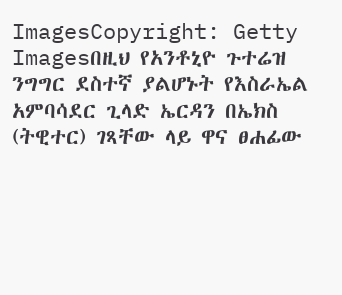ImagesCopyright: Getty Imagesበዚህ የአንቶኒዮ ጉተሬዝ ንግግር ደስተኛ ያልሆኑት የእስራኤል አምባሳደር ጊላድ ኤርዳን በኤክስ (ትዊተር) ገጻቸው ላይ ዋና ፀሐፊው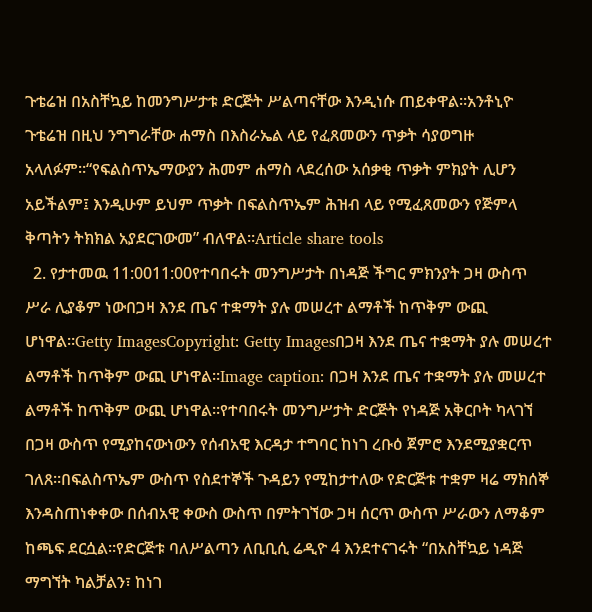ጉቴሬዝ በአስቸኳይ ከመንግሥታቱ ድርጅት ሥልጣናቸው እንዲነሱ ጠይቀዋል።አንቶኒዮ ጉቴሬዝ በዚህ ንግግራቸው ሐማስ በእስራኤል ላይ የፈጸመውን ጥቃት ሳያወግዙ አላለፉም።“የፍልስጥኤማውያን ሕመም ሐማስ ላደረሰው አሰቃቂ ጥቃት ምክያት ሊሆን አይችልም፤ እንዲሁም ይህም ጥቃት በፍልስጥኤም ሕዝብ ላይ የሚፈጸመውን የጅምላ ቅጣትን ትክክል አያደርገውመ” ብለዋል።Article share tools
  2. የታተመዉ 11:0011:00የተባበሩት መንግሥታት በነዳጅ ችግር ምክንያት ጋዛ ውስጥ ሥራ ሊያቆም ነውበጋዛ እንደ ጤና ተቋማት ያሉ መሠረተ ልማቶች ከጥቅም ውጪ ሆነዋል።Getty ImagesCopyright: Getty Imagesበጋዛ እንደ ጤና ተቋማት ያሉ መሠረተ ልማቶች ከጥቅም ውጪ ሆነዋል።Image caption: በጋዛ እንደ ጤና ተቋማት ያሉ መሠረተ ልማቶች ከጥቅም ውጪ ሆነዋል።የተባበሩት መንግሥታት ድርጅት የነዳጅ አቅርቦት ካላገኘ በጋዛ ውስጥ የሚያከናውነውን የሰብአዊ እርዳታ ተግባር ከነገ ረቡዕ ጀምሮ እንደሚያቋርጥ ገለጸ።በፍልስጥኤም ውስጥ የስደተኞች ጉዳይን የሚከታተለው የድርጅቱ ተቋም ዛሬ ማክሰኞ እንዳስጠነቀቀው በሰብአዊ ቀውስ ውስጥ በምትገኘው ጋዛ ሰርጥ ውስጥ ሥራውን ለማቆም ከጫፍ ደርሷል።የድርጅቱ ባለሥልጣን ለቢቢሲ ሬዲዮ 4 እንደተናገሩት “በአስቸኳይ ነዳጅ ማግኘት ካልቻልን፣ ከነገ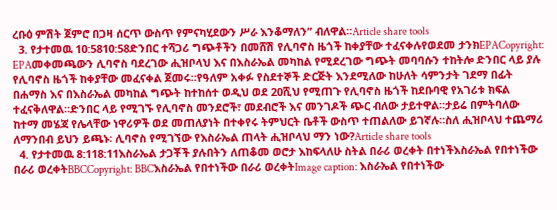ረቡዕ ምሽት ጀምሮ በጋዛ ሰርጥ ውስጥ የምናካሂደውን ሥራ እንቆማለን” ብለዋል።Article share tools
  3. የታተመዉ 10:5810:58ድንበር ተሻጋሪ ግጭቶችን በመሸሽ የሊባኖስ ዜጎች ከቀያቸው ተፈናቀሉየወደመ ታንክEPACopyright: EPAመቀመጫውን ሊባኖስ ባደረገው ሒዝቦላህ እና በእስራኤል መካከል የሚደረገው ግጭት መባባሱን ተከትሎ ድንበር ላይ ያሉ የሊባኖስ ዜጎች ከቀያቸው መፈናቀል ጀመሩ።የዓለም አቀፉ የስደተኞች ድርጅት እንደሚለው ከሁለት ሳምንታት ገደማ በፊት በሐማስ እና በእስራኤል መካከል ግጭት ከተከሰተ ወዲህ ወደ 20ሺህ የሚጠጉ የሊባኖስ ዜጎች ከደቡባዊ የአገሪቱ ክፍል ተፈናቅለዋል።ድንበር ላይ የሚገኙ የሊባኖስ መንደሮች፣ መደብሮች እና መንገዶች ጭር ብለው ታይተዋል።ታይሬ በምትባለው ከተማ መሄጃ የሌላቸው ነዋሪዎች ወደ መጠለያነት በተቀየሩ ትምህርት ቤቶች ውስጥ ተጠልለው ይገኛሉ።ስለ ሒዝቦላህ ተጨማሪ ለማንበብ ይህን ይጫኑ፡ ሊባኖስ የሚገኘው የእስራኤል ጠላት ሒዝቦላህ ማን ነው?Article share tools
  4. የታተመዉ 8:118:11እስራኤል ታጋቾች ያሉበትን ለጠቆመ ወሮታ እከፍላለሁ ስትል በራሪ ወረቀት በተነችእስራኤል የበተነችው በራሪ ወረቀትBBCCopyright: BBCእስራኤል የበተነችው በራሪ ወረቀትImage caption: እስራኤል የበተነችው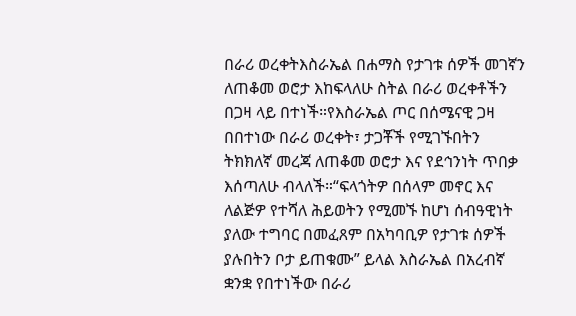በራሪ ወረቀትእስራኤል በሐማስ የታገቱ ሰዎች መገኛን ለጠቆመ ወሮታ እከፍላለሁ ስትል በራሪ ወረቀቶችን በጋዛ ላይ በተነች።የእስራኤል ጦር በሰሜናዊ ጋዛ በበተነው በራሪ ወረቀት፣ ታጋቾች የሚገኙበትን ትክክለኛ መረጃ ለጠቆመ ወሮታ እና የደኅንነት ጥበቃ እሰጣለሁ ብላለች።“ፍላጎትዎ በሰላም መኖር እና ለልጅዎ የተሻለ ሕይወትን የሚመኙ ከሆነ ሰብዓዊነት ያለው ተግባር በመፈጸም በአካባቢዎ የታገቱ ሰዎች ያሉበትን ቦታ ይጠቁሙ” ይላል እስራኤል በአረብኛ ቋንቋ የበተነችው በራሪ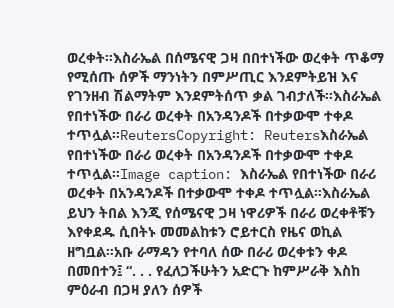ወረቀት።እስራኤል በሰሜናዊ ጋዛ በበተነችው ወረቀት ጥቆማ የሚሰጡ ሰዎች ማንነትን በምሥጢር እንደምትይዝ እና የገንዘብ ሽልማትም እንደምትሰጥ ቃል ገብታለች።እስራኤል የበተነችው በራሪ ወረቀት በአንዳንዶች በተቃውሞ ተቀዶ ተጥሏል።ReutersCopyright: Reutersእስራኤል የበተነችው በራሪ ወረቀት በአንዳንዶች በተቃውሞ ተቀዶ ተጥሏል።Image caption: እስራኤል የበተነችው በራሪ ወረቀት በአንዳንዶች በተቃውሞ ተቀዶ ተጥሏል።እስራኤል ይህን ትበል እንጂ የሰሜናዊ ጋዛ ነዋሪዎች በራሪ ወረቀቶቹን እየቀደዱ ሲበትኑ መመልከቱን ሮይተርስ የዜና ወኪል ዘግቧል።አቡ ራማዳን የተባለ ሰው በራሪ ወረቀቱን ቀዶ በመበተን፤ “. . . የፈለጋችሁትን አድርጉ ከምሥራቅ እስከ ምዕራብ በጋዛ ያለን ሰዎች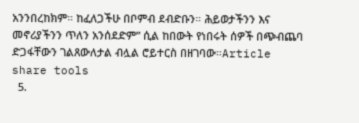አንንበረከክም። ከፈለጋችሁ በቦምብ ደብድቡን። ሕይወታችንን እና መኖሪያችንን ጥለን አንሰደድም” ሲል ከበውት የነበሩት ሰዎች በጭብጨባ ድጋፋቸውን ገልጸውለታል ብሏል ሮይተርስ በዘገባው።Article share tools
  5.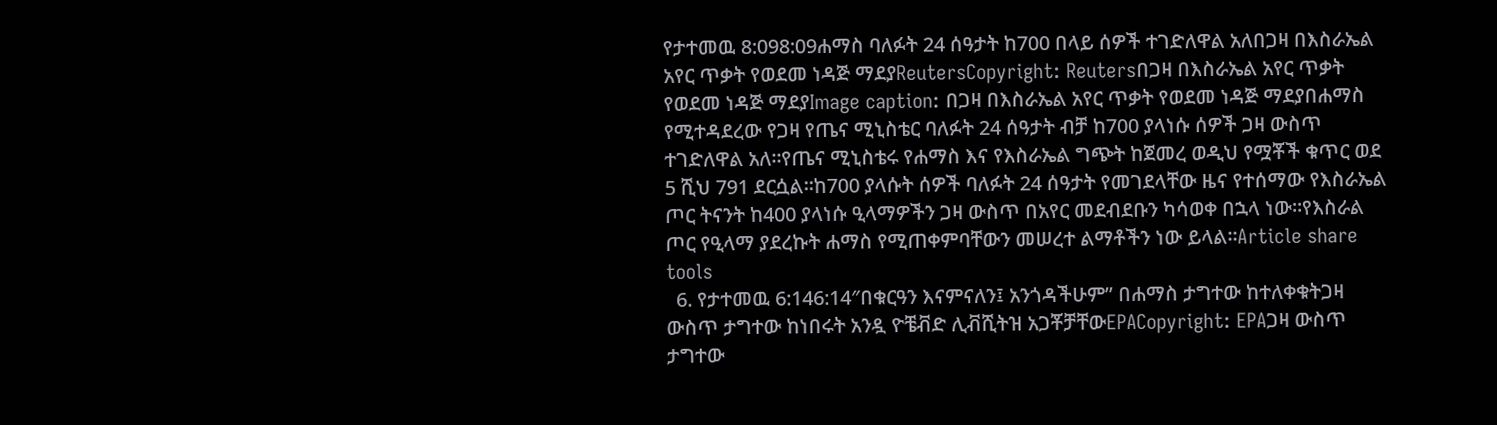የታተመዉ 8:098:09ሐማስ ባለፉት 24 ሰዓታት ከ700 በላይ ሰዎች ተገድለዋል አለበጋዛ በእስራኤል አየር ጥቃት የወደመ ነዳጅ ማደያReutersCopyright: Reutersበጋዛ በእስራኤል አየር ጥቃት የወደመ ነዳጅ ማደያImage caption: በጋዛ በእስራኤል አየር ጥቃት የወደመ ነዳጅ ማደያበሐማስ የሚተዳደረው የጋዛ የጤና ሚኒስቴር ባለፉት 24 ሰዓታት ብቻ ከ700 ያላነሱ ሰዎች ጋዛ ውስጥ ተገድለዋል አለ።የጤና ሚኒስቴሩ የሐማስ እና የእስራኤል ግጭት ከጀመረ ወዲህ የሟቾች ቁጥር ወደ 5 ሺህ 791 ደርሷል።ከ700 ያላሱት ሰዎች ባለፉት 24 ሰዓታት የመገደላቸው ዜና የተሰማው የእስራኤል ጦር ትናንት ከ400 ያላነሱ ዒላማዎችን ጋዛ ውስጥ በአየር መደብደቡን ካሳወቀ በኋላ ነው።የእስራል ጦር የዒላማ ያደረኩት ሐማስ የሚጠቀምባቸውን መሠረተ ልማቶችን ነው ይላል።Article share tools
  6. የታተመዉ 6:146:14″በቁርዓን እናምናለን፤ አንጎዳችሁም” በሐማስ ታግተው ከተለቀቁትጋዛ ውስጥ ታግተው ከነበሩት አንዷ ዮቼቭድ ሊቭሺትዝ አጋቾቻቸውEPACopyright: EPAጋዛ ውስጥ ታግተው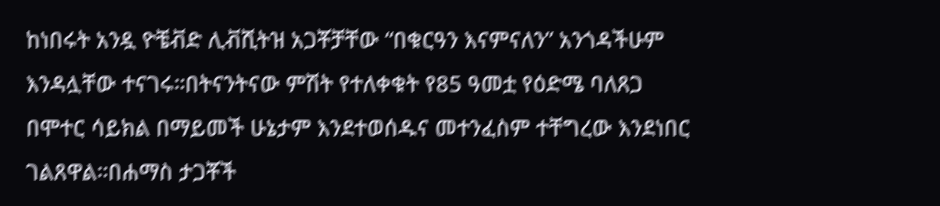ከነበሩት አንዷ ዮቼቭድ ሊቭሺትዝ አጋቾቻቸው “በቁርዓን እናምናለን” አንጎዳችሁም እንዳሏቸው ተናገሩ።በትናንትናው ምሽት የተለቀቁት የ85 ዓመቷ የዕድሜ ባለጸጋ በሞተር ሳይክል በማይመች ሁኔታም እንደተወሰዱና መተንፈስም ተቸግረው እንደነበር ገልጸዋል።በሐማስ ታጋቾች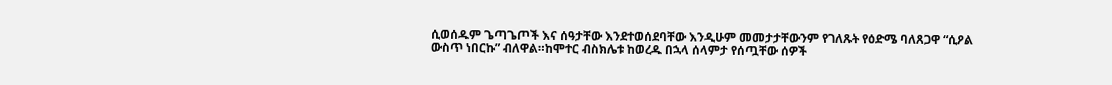ሲወሰዱም ጌጣጌጦች እና ሰዓታቸው እንደተወሰደባቸው እንዲሁም መመታታቸውንም የገለጹት የዕድሜ ባለጸጋዋ “ሲዖል ውስጥ ነበርኩ” ብለዋል።ከሞተር ብስክሌቱ ከወረዱ በኋላ ሰላምታ የሰጧቸው ሰዎች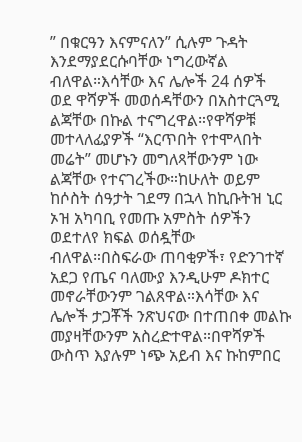” በቁርዓን እናምናለን” ሲሉም ጉዳት እንደማያደርሱባቸው ነግረውኛል ብለዋል።እሳቸው እና ሌሎች 24 ሰዎች ወደ ዋሻዎች መወሰዳቸውን በአስተርጓሚ ልጃቸው በኩል ተናግረዋል።የዋሻዎቹ መተላለፊያዎች “እርጥበት የተሞላበት መሬት” መሆኑን መግለጻቸውንም ነው ልጃቸው የተናገረችው።ከሁለት ወይም ከሶስት ሰዓታት ገደማ በኋላ ከኪቡትዝ ኒር ኦዝ አካባቢ የመጡ አምስት ሰዎችን ወደተለየ ክፍል ወሰዷቸው ብለዋል።በስፍራው ጠባቂዎች፣ የድንገተኛ አደጋ የጤና ባለሙያ እንዲሁም ዶክተር መኖራቸውንም ገልጸዋል።እሳቸው እና ሌሎች ታጋቾች ንጽህናው በተጠበቀ መልኩ መያዛቸውንም አስረድተዋል።በዋሻዎች ውስጥ እያሉም ነጭ አይብ እና ኩከምበር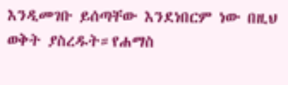እንዲመገቡ ይሰጣቸው እንደነበርም ነው በዚህ ወቅት ያስረዱት።የሐማስ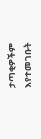ታጣቂዎችም እየተመገቡት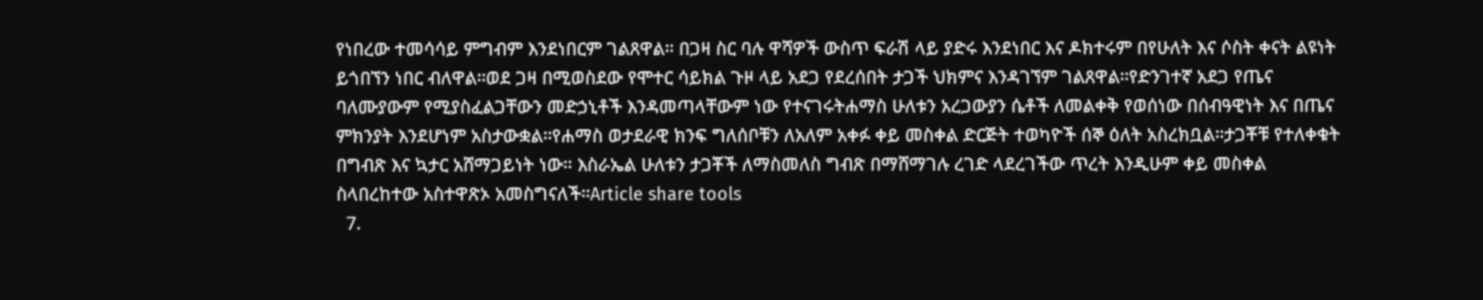የነበረው ተመሳሳይ ምግብም እንደነበርም ገልጸዋል። በጋዛ ስር ባሉ ዋሻዎች ውስጥ ፍራሽ ላይ ያድሩ እንደነበር እና ዶክተሩም በየሁለት እና ሶስት ቀናት ልዩነት ይጎበኘን ነበር ብለዋል።ወደ ጋዛ በሚወስደው የሞተር ሳይክል ጉዞ ላይ አደጋ የደረሰበት ታጋች ህክምና እንዳገኘም ገልጸዋል።የድንገተኛ አደጋ የጤና ባለሙያውም የሚያስፈልጋቸውን መድኃኒቶች እንዳመጣላቸውም ነው የተናገሩትሐማስ ሁለቱን አረጋውያን ሴቶች ለመልቀቅ የወሰነው በሰብዓዊነት እና በጤና ምክንያት እንደሆነም አስታውቋል።የሐማስ ወታደራዊ ክንፍ ግለሰቦቹን ለአለም አቀፉ ቀይ መስቀል ድርጅት ተወካዮች ሰኞ ዕለት አስረክቧል።ታጋቾቹ የተለቀቁት በግብጽ እና ኳታር አሸማጋይነት ነው። እስራኤል ሁለቱን ታጋቾች ለማስመለስ ግብጽ በማሸማገሉ ረገድ ላደረገችው ጥረት እንዲሁም ቀይ መስቀል ስላበረከተው አስተዋጽኦ አመስግናለች።Article share tools
  7.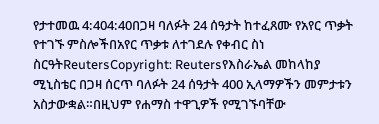የታተመዉ 4:404:40በጋዛ ባለፉት 24 ሰዓታት ከተፈጸሙ የአየር ጥቃት የተገኙ ምስሎችበአየር ጥቃቱ ለተገደሉ የቀብር ስነ ስርዓትReutersCopyright: Reutersየእስራኤል መከላከያ ሚኒስቴር በጋዛ ሰርጥ ባለፉት 24 ሰዓታት 400 ኢላማዎችን መምታቱን አስታውቋል።በዚህም የሐማስ ተዋጊዎች የሚገኙባቸው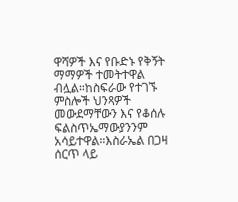ዋሻዎች እና የቡድኑ የቅኝት ማማዎች ተመትተዋል ብሏል።ከስፍራው የተገኙ ምስሎች ህንጻዎች መውደማቸውን እና የቆሰሉ ፍልስጥኤማውያንንም አሳይተዋል።እስራኤል በጋዛ ሰርጥ ላይ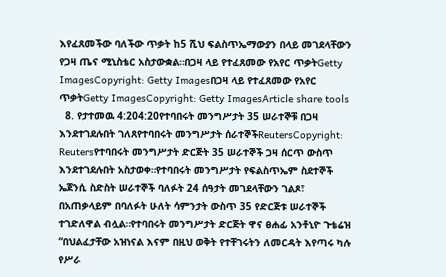እየፈጸመችው ባለችው ጥቃት ከ5 ሺህ ፍልስጥኤማውያን በላይ መገደላቸውን የጋዛ ጤና ሚኒስቴር አስታውቋል።በጋዛ ላይ የተፈጸመው የአየር ጥቃትGetty ImagesCopyright: Getty Imagesበጋዛ ላይ የተፈጸመው የአየር ጥቃትGetty ImagesCopyright: Getty ImagesArticle share tools
  8. የታተመዉ 4:204:20የተባበሩት መንግሥታት 35 ሠራተኞቹ በጋዛ እንደተገደሉበት ገለጸየተባበሩት መንግሥታት ሰራተኞችReutersCopyright: Reutersየተባበሩት መንግሥታት ድርጅት 35 ሠራተኞች ጋዛ ሰርጥ ውስጥ እንደተገደሉበት አስታወቀ።የተባበሩት መንግሥታት የፍልስጥኤም ስደተኞች ኤጀንሲ ስድስት ሠራተኞች ባለፉት 24 ሰዓታት መገደላቸውን ገልጾ፣ በአጠቃላይም በባለፉት ሁለት ሳምንታት ውስጥ 35 የድርጅቱ ሠራተኞች ተገድለዋል ብሏል።የተባበሩት መንግሥታት ድርጅት ዋና ፀሐፊ አንቶኒዮ ጉቴሬዝ “በህልፈታቸው አዝነናል እናም በዚህ ወቅት የተቸገሩትን ለመርዳት እየጣሩ ካሉ የሥራ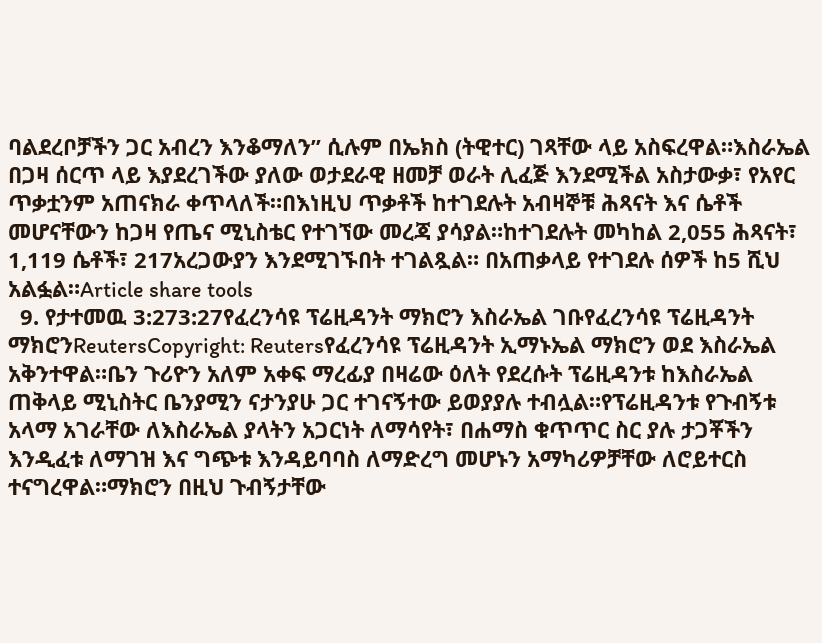ባልደረቦቻችን ጋር አብረን እንቆማለን” ሲሉም በኤክስ (ትዊተር) ገጻቸው ላይ አስፍረዋል።እስራኤል በጋዛ ሰርጥ ላይ እያደረገችው ያለው ወታደራዊ ዘመቻ ወራት ሊፈጅ እንደሚችል አስታውቃ፣ የአየር ጥቃቷንም አጠናክራ ቀጥላለች።በእነዚህ ጥቃቶች ከተገደሉት አብዛኞቹ ሕጻናት እና ሴቶች መሆናቸውን ከጋዛ የጤና ሚኒስቴር የተገኘው መረጃ ያሳያል።ከተገደሉት መካከል 2,055 ሕጻናት፣ 1,119 ሴቶች፣ 217አረጋውያን እንደሚገኙበት ተገልጿል። በአጠቃላይ የተገደሉ ሰዎች ከ5 ሺህ አልፏል።Article share tools
  9. የታተመዉ 3:273:27የፈረንሳዩ ፕሬዚዳንት ማክሮን እስራኤል ገቡየፈረንሳዩ ፕሬዚዳንት ማክሮንReutersCopyright: Reutersየፈረንሳዩ ፕሬዚዳንት ኢማኑኤል ማክሮን ወደ እስራኤል አቅንተዋል።ቤን ጉሪዮን አለም አቀፍ ማረፊያ በዛሬው ዕለት የደረሱት ፕሬዚዳንቱ ከእስራኤል ጠቅላይ ሚኒስትር ቤንያሚን ናታንያሁ ጋር ተገናኝተው ይወያያሉ ተብሏል።የፕሬዚዳንቱ የጉብኝቱ አላማ አገራቸው ለእስራኤል ያላትን አጋርነት ለማሳየት፣ በሐማስ ቁጥጥር ስር ያሉ ታጋቾችን እንዲፈቱ ለማገዝ እና ግጭቱ እንዳይባባስ ለማድረግ መሆኑን አማካሪዎቻቸው ለሮይተርስ ተናግረዋል።ማክሮን በዚህ ጉብኝታቸው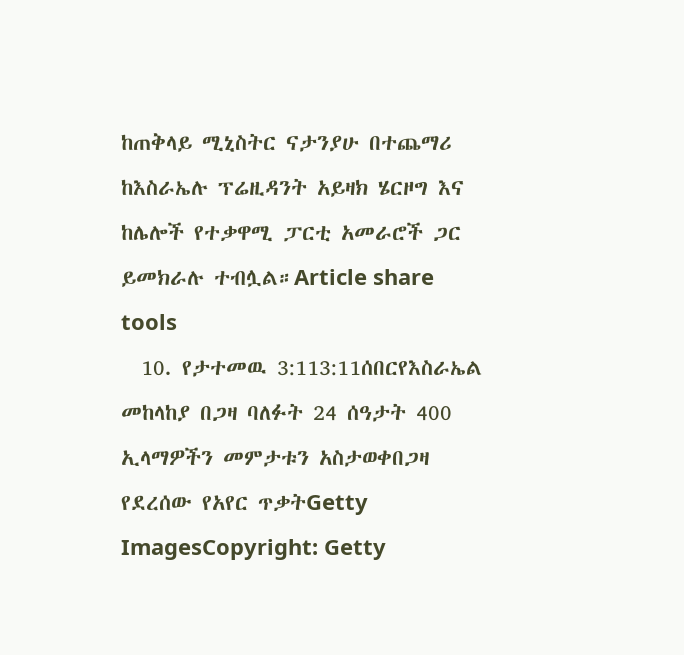ከጠቅላይ ሚኒስትር ናታንያሁ በተጨማሪ ከእስራኤሉ ፕሬዚዳንት አይዛክ ሄርዞግ እና ከሌሎች የተቃዋሚ ፓርቲ አመራሮች ጋር ይመክራሉ ተብሏል።Article share tools
  10. የታተመዉ 3:113:11ሰበርየእስራኤል መከላከያ በጋዛ ባለፉት 24 ሰዓታት 400 ኢላማዎችን መምታቱን አስታወቀበጋዛ የደረሰው የአየር ጥቃትGetty ImagesCopyright: Getty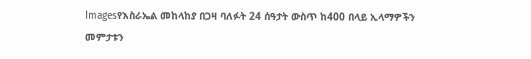Imagesየእስራኤል መከላከያ በጋዛ ባለፉት 24 ሰዓታት ውስጥ ከ400 በላይ ኢላማዎችን መምታቱን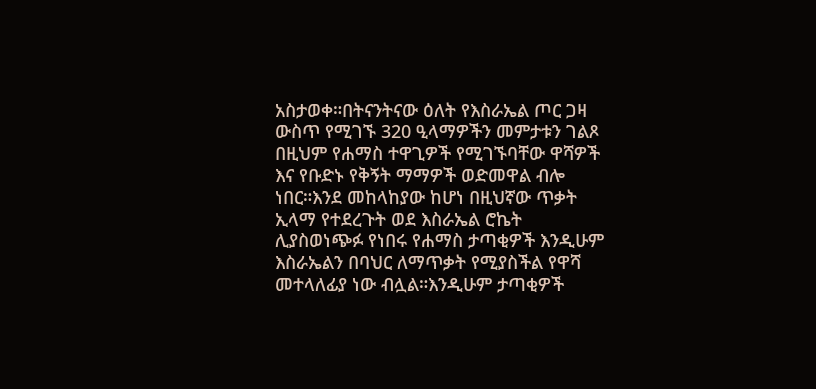አስታወቀ።በትናንትናው ዕለት የእስራኤል ጦር ጋዛ ውስጥ የሚገኙ 320 ዒላማዎችን መምታቱን ገልጾ በዚህም የሐማስ ተዋጊዎች የሚገኙባቸው ዋሻዎች እና የቡድኑ የቅኝት ማማዎች ወድመዋል ብሎ ነበር።እንደ መከላከያው ከሆነ በዚህኛው ጥቃት ኢላማ የተደረጉት ወደ እስራኤል ሮኬት ሊያስወነጭፉ የነበሩ የሐማስ ታጣቂዎች እንዲሁም እስራኤልን በባህር ለማጥቃት የሚያስችል የዋሻ መተላለፊያ ነው ብሏል።እንዲሁም ታጣቂዎች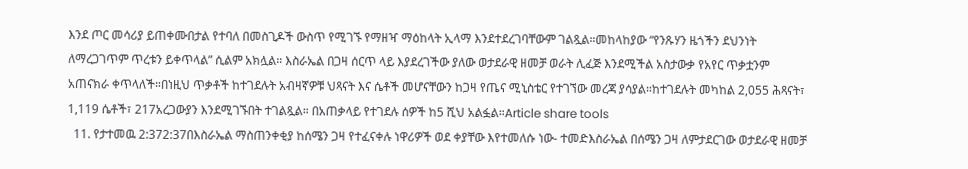እንደ ጦር መሳሪያ ይጠቀሙበታል የተባለ በመስጊዶች ውስጥ የሚገኙ የማዘዣ ማዕከላት ኢላማ እንደተደረገባቸውም ገልጿል።መከላከያው “የንጹሃን ዜጎችን ደህንነት ለማረጋገጥም ጥረቱን ይቀጥላል” ሲልም አክሏል። እስራኤል በጋዛ ሰርጥ ላይ እያደረገችው ያለው ወታደራዊ ዘመቻ ወራት ሊፈጅ እንደሚችል አስታውቃ የአየር ጥቃቷንም አጠናክራ ቀጥላለች።በነዚህ ጥቃቶች ከተገደሉት አብዛኛዎቹ ህጻናት እና ሴቶች መሆናቸውን ከጋዛ የጤና ሚኒስቴር የተገኘው መረጃ ያሳያል።ከተገደሉት መካከል 2,055 ሕጻናት፣ 1,119 ሴቶች፣ 217አረጋውያን እንደሚገኙበት ተገልጿል። በአጠቃላይ የተገደሉ ሰዎች ከ5 ሺህ አልፏል።Article share tools
  11. የታተመዉ 2:372:37በእስራኤል ማስጠንቀቂያ ከሰሜን ጋዛ የተፈናቀሉ ነዋሪዎች ወደ ቀያቸው እየተመለሱ ነው- ተመድእስራኤል በሰሜን ጋዛ ለምታደርገው ወታደራዊ ዘመቻ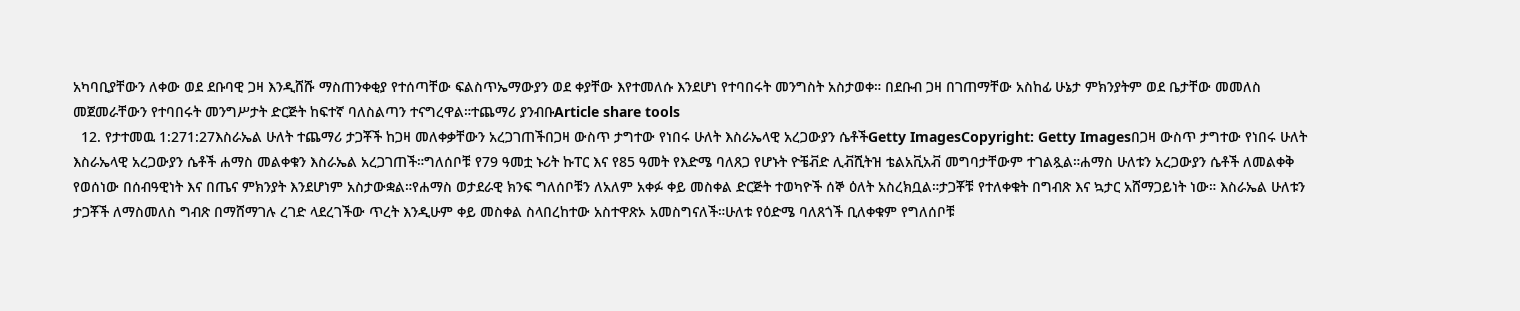አካባቢያቸውን ለቀው ወደ ደቡባዊ ጋዛ እንዲሸሹ ማስጠንቀቂያ የተሰጣቸው ፍልስጥኤማውያን ወደ ቀያቸው እየተመለሱ እንደሆነ የተባበሩት መንግስት አስታወቀ። በደቡብ ጋዛ በገጠማቸው አስከፊ ሁኔታ ምክንያትም ወደ ቤታቸው መመለስ መጀመራቸውን የተባበሩት መንግሥታት ድርጅት ከፍተኛ ባለስልጣን ተናግረዋል።ተጨማሪ ያንብቡArticle share tools
  12. የታተመዉ 1:271:27እስራኤል ሁለት ተጨማሪ ታጋቾች ከጋዛ መለቀቃቸውን አረጋገጠችበጋዛ ውስጥ ታግተው የነበሩ ሁለት እስራኤላዊ አረጋውያን ሴቶችGetty ImagesCopyright: Getty Imagesበጋዛ ውስጥ ታግተው የነበሩ ሁለት እስራኤላዊ አረጋውያን ሴቶች ሐማስ መልቀቁን እስራኤል አረጋገጠች።ግለሰቦቹ የ79 ዓመቷ ኑሪት ኩፐር እና የ85 ዓመት የእድሜ ባለጸጋ የሆኑት ዮቼቭድ ሊቭሺትዝ ቴልአቪአቭ መግባታቸውም ተገልጿል።ሐማስ ሁለቱን አረጋውያን ሴቶች ለመልቀቅ የወሰነው በሰብዓዊነት እና በጤና ምክንያት እንደሆነም አስታውቋል።የሐማስ ወታደራዊ ክንፍ ግለሰቦቹን ለአለም አቀፉ ቀይ መስቀል ድርጅት ተወካዮች ሰኞ ዕለት አስረክቧል።ታጋቾቹ የተለቀቁት በግብጽ እና ኳታር አሸማጋይነት ነው። እስራኤል ሁለቱን ታጋቾች ለማስመለስ ግብጽ በማሸማገሉ ረገድ ላደረገችው ጥረት እንዲሁም ቀይ መስቀል ስላበረከተው አስተዋጽኦ አመስግናለች።ሁለቱ የዕድሜ ባለጸጎች ቢለቀቁም የግለሰቦቹ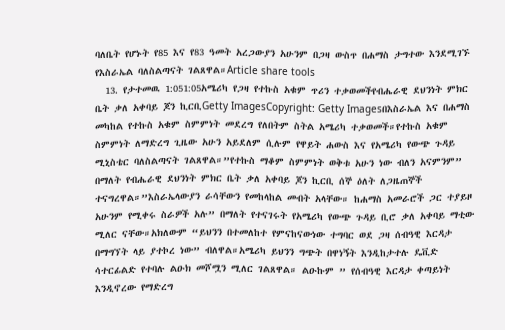ባለቤት የሆኑት የ85 እና የ83 ዓመት አረጋውያን አሁንም በጋዛ ውስጥ በሐማስ ታግተው እንደሚገኙ የእስራኤል ባለስልጣናት ገልጸዋል።Article share tools
  13. የታተመዉ 1:051:05አሜሪካ የጋዛ የተኩስ አቁም ጥሪን ተቃወመችየብሔራዊ ደህንነት ምክር ቤት ቃለ አቀባይ ጆን ኪርቢGetty ImagesCopyright: Getty Imagesበእስራኤል እና በሐማስ መካከል የተኩስ አቁም ስምምነት መደረግ የለበትም ስትል አሜሪካ ተቃወመች።የተኩስ አቁም ስምምነት ለማድረግ ጊዜው አሁን አይደለም ሲሉም የዋይት ሐውስ እና የአሜሪካ የውጭ ጉዳይ ሚኒስቴር ባለስልጣናት ገልጸዋል።”የተኩስ ማቆም ስምምነት ወቅቱ አሁን ነው ብለን አናምንም” በማለት የብሔራዊ ደህንነት ምክር ቤት ቃለ አቀባይ ጆን ኪርቢ ሰኞ ዕለት ለጋዜጠኞች ተናግረዋል።”እስራኤላውያን ራሳቸውን የመከላከል መብት አላቸው። ከሐማስ አመራሮች ጋር ተያይዞ አሁንም የሚቀሩ ስራዎች አሉ” በማለት የተናገሩት የአሜሪካ የውጭ ጉዳይ ቢሮ ቃለ አቀባይ ማቲው ሚለር ናቸው።አክለውም “ይህንን በተመለከተ የምናከናውነው ተግባር ወደ ጋዛ ሰብዓዊ እርዳታ በማግኘት ላይ ያተኮረ ነው” ብለዋል።አሜሪካ ይህንን ግጭት በዋነኝት እንዲከታተሉ ዴቪድ ሳተርፊልድ የተባሉ ልዑክ መሾሟን ሚለር ገልጸዋል። ልዑኩም ” የሰብዓዊ እርዳታ ቀጣይነት እንዲኖረው የማድረግ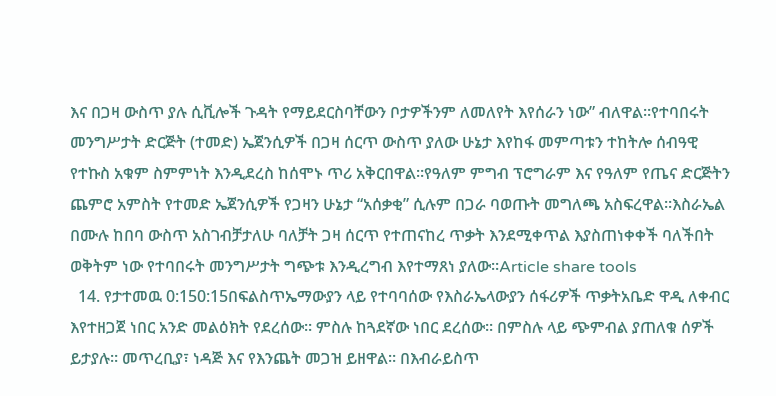እና በጋዛ ውስጥ ያሉ ሲቪሎች ጉዳት የማይደርስባቸውን ቦታዎችንም ለመለየት እየሰራን ነው” ብለዋል።የተባበሩት መንግሥታት ድርጅት (ተመድ) ኤጀንሲዎች በጋዛ ሰርጥ ውስጥ ያለው ሁኔታ እየከፋ መምጣቱን ተከትሎ ሰብዓዊ የተኩስ አቁም ስምምነት እንዲደረስ ከሰሞኑ ጥሪ አቅርበዋል።የዓለም ምግብ ፕሮግራም እና የዓለም የጤና ድርጅትን ጨምሮ አምስት የተመድ ኤጀንሲዎች የጋዛን ሁኔታ “አሰቃቂ” ሲሉም በጋራ ባወጡት መግለጫ አስፍረዋል።እስራኤል በሙሉ ከበባ ውስጥ አስገብቻታለሁ ባለቻት ጋዛ ሰርጥ የተጠናከረ ጥቃት እንደሚቀጥል እያስጠነቀቀች ባለችበት ወቅትም ነው የተባበሩት መንግሥታት ግጭቱ እንዲረግብ እየተማጸነ ያለው።Article share tools
  14. የታተመዉ 0:150:15በፍልስጥኤማውያን ላይ የተባባሰው የእስራኤላውያን ሰፋሪዎች ጥቃትአቤድ ዋዲ ለቀብር እየተዘጋጀ ነበር አንድ መልዕክት የደረሰው። ምስሉ ከጓደኛው ነበር ደረሰው። በምስሉ ላይ ጭምብል ያጠለቁ ሰዎች ይታያሉ። መጥረቢያ፣ ነዳጅ እና የእንጨት መጋዝ ይዘዋል። በእብራይስጥ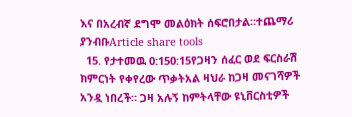እና በአረብኛ ደግሞ መልዕክት ሰፍሮበታል።ተጨማሪ ያንብቡArticle share tools
  15. የታተመዉ 0:150:15የጋዛን ሰፈር ወደ ፍርስራሽ ክምርነት የቀየረው ጥቃትአል ዛህራ ከጋዛ መናገሻዎች አንዷ ነበረች። ጋዛ አሉኝ ከምትላቸው ዩኒቨርስቲዎች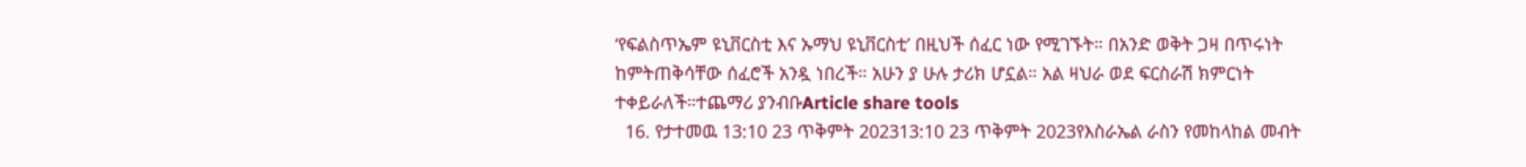‘የፍልስጥኤም ዩኒቨርስቲ እና ኡማህ ዩኒቨርስቲ’ በዚህች ሰፈር ነው የሚገኙት። በአንድ ወቅት ጋዛ በጥሩነት ከምትጠቅሳቸው ሰፈሮች አንዷ ነበረች። አሁን ያ ሁሉ ታሪክ ሆኗል። አል ዛህራ ወደ ፍርስራሽ ክምርነት ተቀይራለች።ተጨማሪ ያንብቡArticle share tools
  16. የታተመዉ 13:10 23 ጥቅምት 202313:10 23 ጥቅምት 2023የእስራኤል ራስን የመከላከል መብት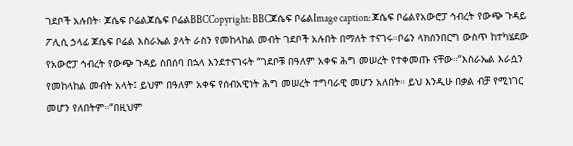ገደቦች አሉበት፡ ጆሴፍ ቦሬልጆሴፍ ቦሬልBBCCopyright: BBCጆሴፍ ቦሬልImage caption: ጆሴፍ ቦሬልየአውሮፓ ኅብረት የውጭ ጉዳይ ፖሊሲ ኃላፊ ጆሴፍ ቦሬል እስራኤል ያላት ራስን የመከላከል መብት ገደቦች አሉበት በማለት ተናገሩ።ቦሬን ላክሰንበርግ ውስጥ ከተካሄደው የአውሮፓ ኅብረት የውጭ ጉዳይ ስበሰባ በኋላ እንደተናገሩት “ገደቦቹ በዓለም አቀፍ ሕግ መሠረት የተቀመጡ ናቸው።“እስራኤል እራሷን የመከላከል መብት አላት፤ ይህም በዓለም አቀፍ የሰብአዊነት ሕግ መሠረት ተግባራዊ መሆን አለበት። ይህ እንዲሁ በቃል ብቻ የሚነገር መሆን የለበትም።“በዚህም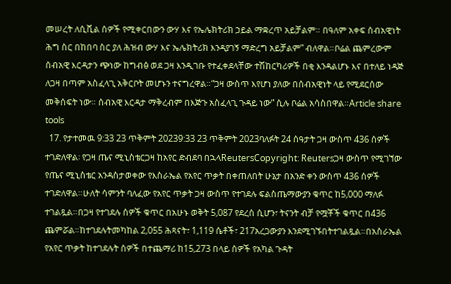መሠረት ለሲቪል ሰዎች የሚቀርበውን ውሃ እና የኤሌክትሪክ ኃይል ማቋረጥ አይቻልም። በዓለም አቀፍ ሰብአዊነት ሕግ ስር በከበባ ስር ያለ ሕዝብ ውሃ እና ኤሌክትሪክ እንዳያገኝ ማድረግ አይቻልም” ብለዋል።ቦሬል ጨምረውም ሰብአዊ እርዳታን ጭነው ከግብፅ ወደ ጋዛ እንዲገቡ የተፈቀደላቸው ተሽከርካሪዎች በቂ እንዳልሆኑ እና በተለይ ነዳጅ ለጋዛ በጣም አስፈላጊ አቅርቦት መሆኑን ተናግረዋል።“ጋዛ ውስጥ እየሆነ ያለው በሰብአዊነት ላይ የሚደርሰው መቅሰፍት ነው። ሰብአዊ እርዳታ ማቅረብም በእጅጉ አስፈላጊ ጉዳይ ነው” ሲሉ ቦሬል አሳስበዋል።Article share tools
  17. የታተመዉ 9:33 23 ጥቅምት 20239:33 23 ጥቅምት 2023ባለፉት 24 ሰዓታት ጋዛ ውስጥ 436 ሰዎች ተገድለዋል፡ የጋዛ ጤና ሚኒስቴርጋዛ ከአየር ድብደባ በኋላReutersCopyright: Reutersጋዛ ውስጥ የሚገኘው የጤና ሚኒስቴር አንዳስታወቀው የእስራኤል የአየር ጥቃት በቀጠለበት ሁኔታ በአንድ ቀን ውስጥ 436 ሰዎች ተገድለዋል።ሁለት ሳምንት ባለፈው የአየር ጥቃት ጋዛ ውስጥ የተገደሉ ፍልስጤማውያን ቁጥር ከ5,000 ማለፉ ተገልጿል።በጋዛ የተገደሉ ሰዎች ቁጥር በአሁኑ ወቅት 5,087 የደረሰ ሲሆን፣ ትናንት ብቻ የሟቾች ቁጥር በ436 ጨምሯል።ከተገደሉትመካከል 2,055 ሕጻናት፣ 1,119 ሴቶች፣ 217አረጋውያን እንደሚገኙበትተገልጿል።በአስራኤል የአየር ጥቃት ከተገደሉት ሰዎች በተጨማሪ ከ15,273 በላይ ሰዎች የአካል ጉዳት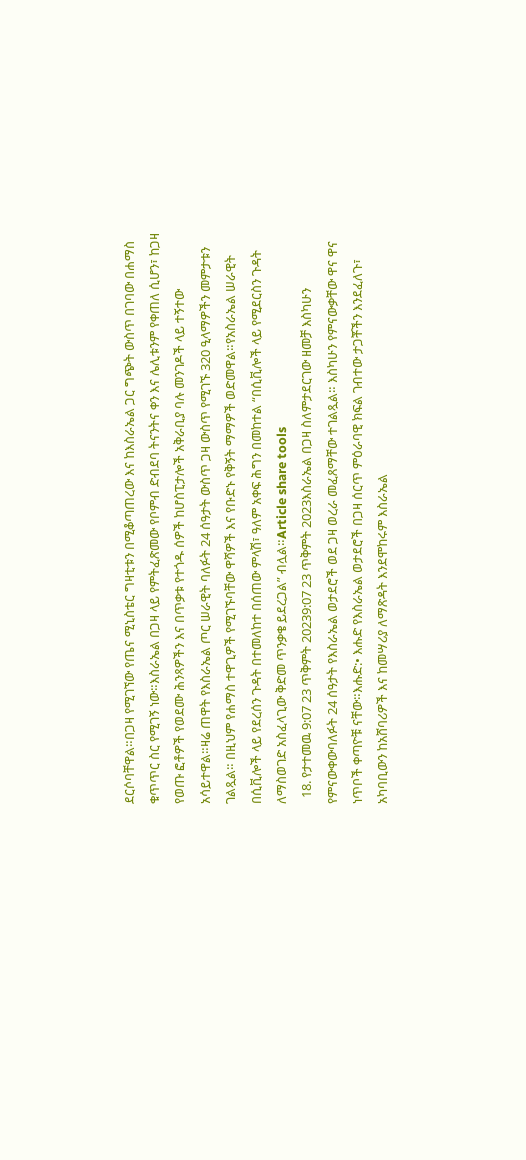ደርሶባቸዋል።በጋዛ የሚገኘው የጤና ሚኒስቴር ግዛቲቱን በሚቆጣጠረው እና ከእስራኤል ጋር ግጭት ውስጥ በገባው በሐማስ ቁጥጥር ስር የሚገኝ ነው።እስራኤል በጋዛ ላይ የምትፈጽመው የቦምብ ድብደባ ትናንትና ቀን እና ሌሊቱንም የቀጠለ ሲሆን፣ ከጋዛ የወጡ ፎቶዎች የወደሙ ሕንጻዎችን እና በጥቃቱ የተጎዱ ሰዎች ከሆስፒታሎች አቅራቢያ ባሉ መንገዶች ላይ ተኝተው አሳይተዋል።ዛሬ ጠዋት የእስራኤል ጦር ሠራዊት ባለፉት 24 ሰዓታት ውስጥ ጋዛ ውስጥ የሚገኙ 320 ዒላማዎችን መምታቱን ገልጿል። በዚህም የሐማስ ተዋጊዎች የሚገኙባቸው ዋሻዎች እና የቡድኑ የቅኝት ማማዎች ወድመዋል።የአስራኤል ሠራዊት በሲቪሎች ላይ የደረሰን ጉዳት በተመለከተ በሰጠው ምላሽ፣ ዓለም አቀፍ ሕግን በመከተል “በሲቪሎች ላይ የሚደርስን ጉዳት ለማስወገድ አስፈላጊው ቅድመ ጥንቃቄ ይደረጋል” ብሏል።Article share tools
  18. የታተመዉ 9:07 23 ጥቅምት 20239:07 23 ጥቅምት 2023እስራኤል በጋዛ ስለምታደርገው ዘመቻ እስካሁን የምናውቀውባለፉት 24 ሰዓታት የእስራኤል ወታደሮች ወደ ጋዛ ወረራ መፈጸማቸው ተገልጿል። እስካሁን የምናውቃቸው ዋና ዋና ነጥቦች ቀጣዮቹ ናቸው።እሑድ:• እሑድ የእስራኤል ወታደሮች በጋዛ ሰርጥ ምዕራባዊ ክፍል ገብተው ታጋቾችን እንደፈለጉ፣ አካባቢውን ከአሸባሪዎች እና ከመሣሪያ ለማጽዳት እንደሞከሩም እስራኤል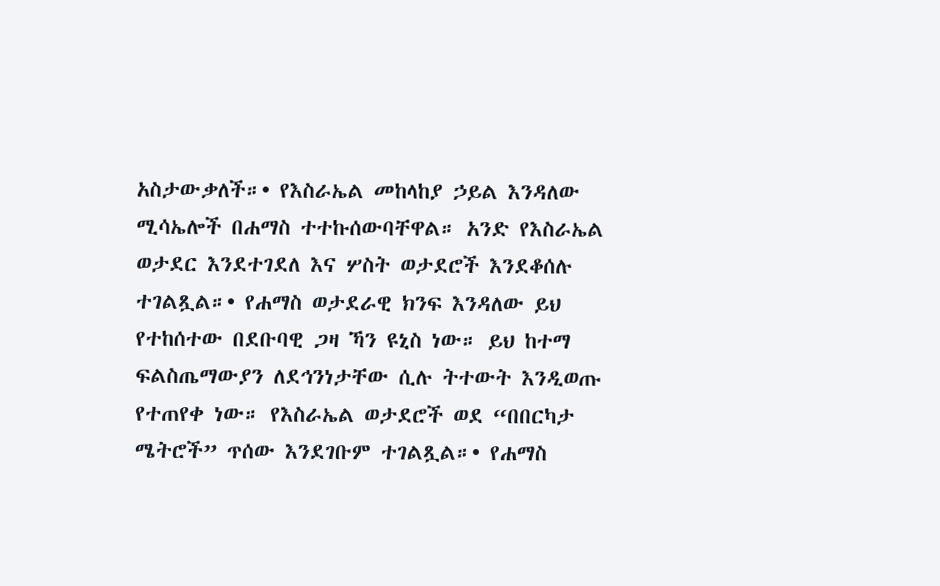አስታውቃለች።• የእስራኤል መከላከያ ኃይል እንዳለው ሚሳኤሎች በሐማስ ተተኩሰውባቸዋል። አንድ የእስራኤል ወታደር እንደተገደለ እና ሦስት ወታደሮች እንደቆሰሉ ተገልጿል።• የሐማስ ወታደራዊ ክንፍ እንዳለው ይህ የተከሰተው በደቡባዊ ጋዛ ኻን ዩኒስ ነው። ይህ ከተማ ፍልስጤማውያን ለደኅንነታቸው ሲሉ ትተውት እንዲወጡ የተጠየቀ ነው። የእስራኤል ወታደሮች ወደ “በበርካታ ሜትሮች” ጥሰው እንደገቡም ተገልጿል።• የሐማስ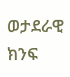ወታደራዊ ክንፍ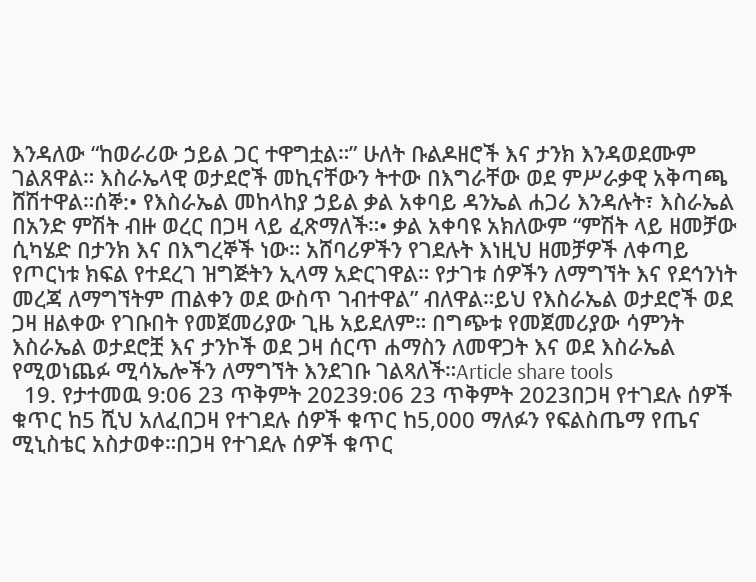እንዳለው “ከወራሪው ኃይል ጋር ተዋግቷል።” ሁለት ቡልዶዘሮች እና ታንክ እንዳወደሙም ገልጸዋል። እስራኤላዊ ወታደሮች መኪናቸውን ትተው በእግራቸው ወደ ምሥራቃዊ አቅጣጫ ሸሽተዋል።ሰኞ:• የእስራኤል መከላከያ ኃይል ቃል አቀባይ ዳንኤል ሐጋሪ እንዳሉት፣ እስራኤል በአንድ ምሽት ብዙ ወረር በጋዛ ላይ ፈጽማለች።• ቃል አቀባዩ አክለውም “ምሽት ላይ ዘመቻው ሲካሄድ በታንክ እና በእግረኞች ነው። አሸባሪዎችን የገደሉት እነዚህ ዘመቻዎች ለቀጣይ የጦርነቱ ክፍል የተደረገ ዝግጅትን ኢላማ አድርገዋል። የታገቱ ሰዎችን ለማግኘት እና የደኅንነት መረጃ ለማግኘትም ጠልቀን ወደ ውስጥ ገብተዋል” ብለዋል።ይህ የእስራኤል ወታደሮች ወደ ጋዛ ዘልቀው የገቡበት የመጀመሪያው ጊዜ አይደለም። በግጭቱ የመጀመሪያው ሳምንት እስራኤል ወታደሮቿ እና ታንኮች ወደ ጋዛ ሰርጥ ሐማስን ለመዋጋት እና ወደ እስራኤል የሚወነጨፉ ሚሳኤሎችን ለማግኘት እንደገቡ ገልጻለች።Article share tools
  19. የታተመዉ 9:06 23 ጥቅምት 20239:06 23 ጥቅምት 2023በጋዛ የተገደሉ ሰዎች ቁጥር ከ5 ሺህ አለፈበጋዛ የተገደሉ ሰዎች ቁጥር ከ5,000 ማለፉን የፍልስጤማ የጤና ሚኒስቴር አስታወቀ።በጋዛ የተገደሉ ሰዎች ቁጥር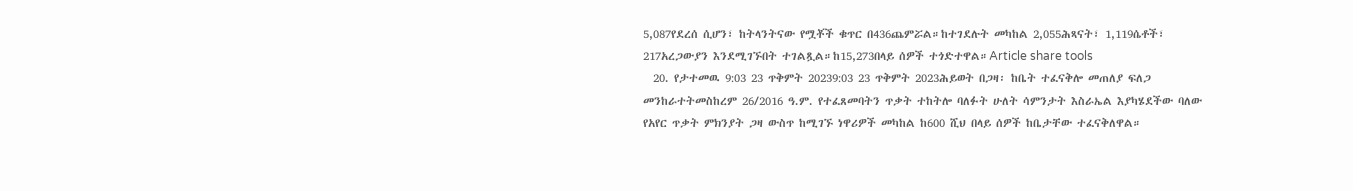5,087የደረሰ ሲሆን፣ ከትላንትናው የሟቾች ቁጥር በ436ጨምሯል።ከተገደሉት መካከል 2,055ሕጻናት፣ 1,119ሴቶች፣ 217አረጋውያን እንደሚገኙበት ተገልጿል።ከ15,273በላይ ሰዎች ተጎድተዋል።Article share tools
  20. የታተመዉ 9:03 23 ጥቅምት 20239:03 23 ጥቅምት 2023ሕይወት በጋዛ፡ ከቤት ተፈናቅሎ መጠለያ ፍለጋ መንከራተትመስከረም 26/2016 ዓ.ም. የተፈጸመባትን ጥቃት ተከትሎ ባለፉት ሁለት ሳምንታት እስራኤል እያካሄደችው ባለው የአየር ጥቃት ምክንያት ጋዛ ውስጥ ከሚገኙ ነዋሪዎች መካከል ከ600 ሺህ በላይ ሰዎች ከቤታቸው ተፈናቅለዋል።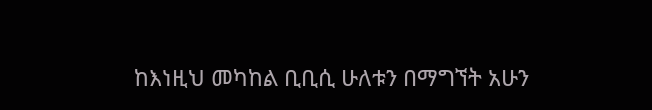ከእነዚህ መካከል ቢቢሲ ሁለቱን በማግኘት አሁን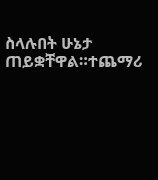ስላሉበት ሁኔታ ጠይቋቸዋል።ተጨማሪ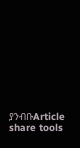ያንብቡArticle share tools